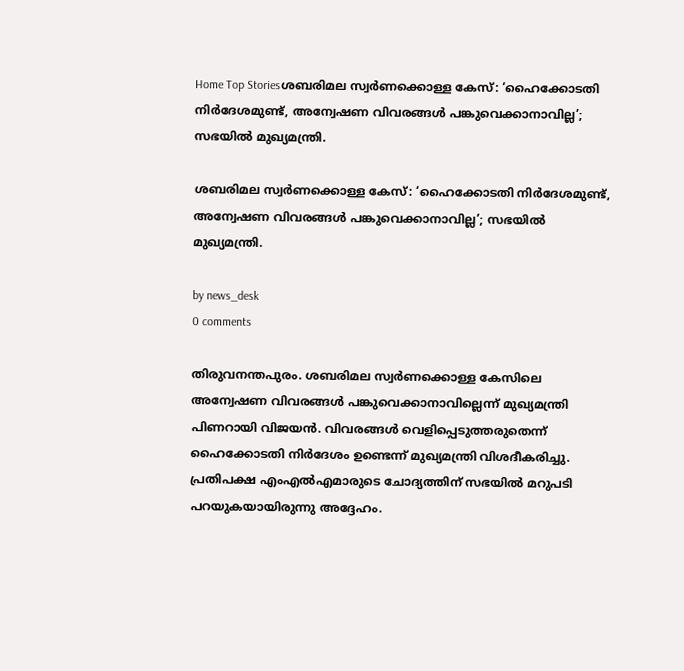Home Top Storiesശബരിമല സ്വർണക്കൊള്ള കേസ്: ‘ഹൈക്കോടതി നിർദേശമുണ്ട്, അന്വേഷണ വിവരങ്ങൾ പങ്കുവെക്കാനാവില്ല’; സഭയിൽ മുഖ്യമന്ത്രി.

ശബരിമല സ്വർണക്കൊള്ള കേസ്: ‘ഹൈക്കോടതി നിർദേശമുണ്ട്, അന്വേഷണ വിവരങ്ങൾ പങ്കുവെക്കാനാവില്ല’; സഭയിൽ മുഖ്യമന്ത്രി.

by news_desk
0 comments

തിരുവനന്തപുരം. ശബരിമല സ്വര്‍ണക്കൊള്ള കേസിലെ അന്വേഷണ വിവരങ്ങള്‍ പങ്കുവെക്കാനാവില്ലെന്ന് മുഖ്യമന്ത്രി പിണറായി വിജയന്‍. വിവരങ്ങള്‍ വെളിപ്പെടുത്തരുതെന്ന് ഹൈക്കോടതി നിര്‍ദേശം ഉണ്ടെന്ന് മുഖ്യമന്ത്രി വിശദീകരിച്ചു. പ്രതിപക്ഷ എംഎല്‍എമാരുടെ ചോദ്യത്തിന് സഭയില്‍ മറുപടി പറയുകയായിരുന്നു അദ്ദേഹം.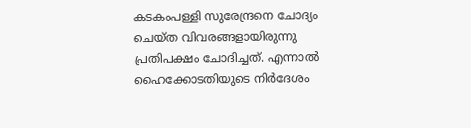കടകംപള്ളി സുരേന്ദ്രനെ ചോദ്യം ചെയ്ത വിവരങ്ങളായിരുന്നു പ്രതിപക്ഷം ചോദിച്ചത്. എന്നാല്‍ ഹൈക്കോടതിയുടെ നിര്‍ദേശം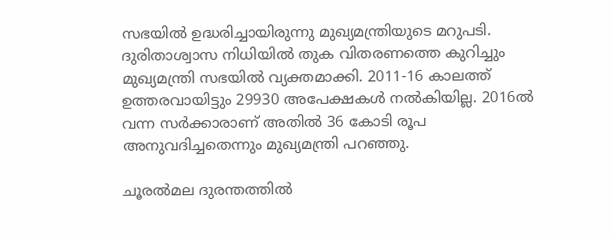സഭയില്‍ ഉദ്ധരിച്ചായിരുന്നു മുഖ്യമന്ത്രിയുടെ മറുപടി. ദുരിതാശ്വാസ നിധിയില്‍ തുക വിതരണത്തെ കുറിച്ചും മുഖ്യമന്ത്രി സഭയില്‍ വ്യക്തമാക്കി. 2011-16 കാലത്ത് ഉത്തരവായിട്ടും 29930 അപേക്ഷകള്‍ നല്‍കിയില്ല. 2016ല്‍ വന്ന സര്‍ക്കാരാണ് അതില്‍ 36 കോടി രൂപ അനുവദിച്ചതെന്നും മുഖ്യമന്ത്രി പറഞ്ഞു.

ചൂരല്‍മല ദുരന്തത്തില്‍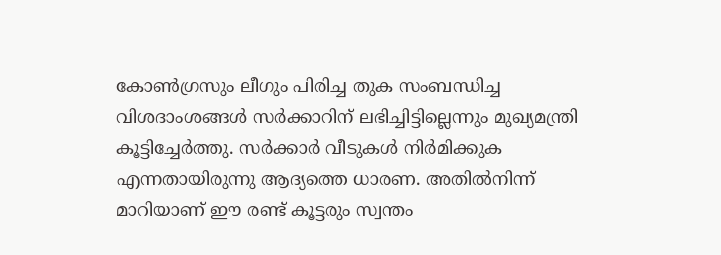കോണ്‍ഗ്രസും ലീഗും പിരിച്ച തുക സംബന്ധിച്ച വിശദാംശങ്ങള്‍ സര്‍ക്കാറിന് ലഭിച്ചിട്ടില്ലെന്നും മുഖ്യമന്ത്രി കൂട്ടിച്ചേര്‍ത്തു. സര്‍ക്കാര്‍ വീടുകള്‍ നിര്‍മിക്കുക എന്നതായിരുന്നു ആദ്യത്തെ ധാരണ. അതില്‍നിന്ന് മാറിയാണ് ഈ രണ്ട് കൂട്ടരും സ്വന്തം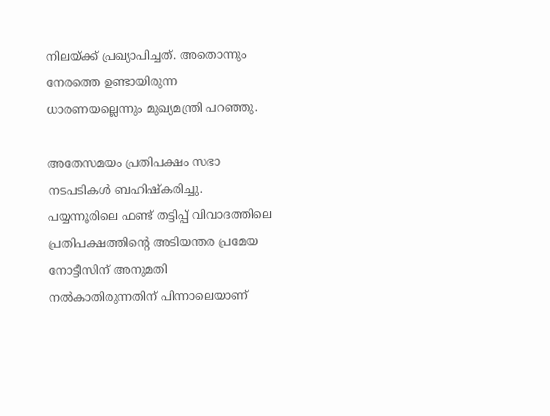നിലയ്ക്ക് പ്രഖ്യാപിച്ചത്. അതൊന്നും നേരത്തെ ഉണ്ടായിരുന്ന ധാരണയല്ലെന്നും മുഖ്യമന്ത്രി പറഞ്ഞു.

അതേസമയം പ്രതിപക്ഷം സഭാ നടപടികള്‍ ബഹിഷ്‌കരിച്ചു. പയ്യന്നൂരിലെ ഫണ്ട് തട്ടിപ്പ് വിവാദത്തിലെ പ്രതിപക്ഷത്തിന്റെ അടിയന്തര പ്രമേയ നോട്ടീസിന് അനുമതി നല്‍കാതിരുന്നതിന് പിന്നാലെയാണ്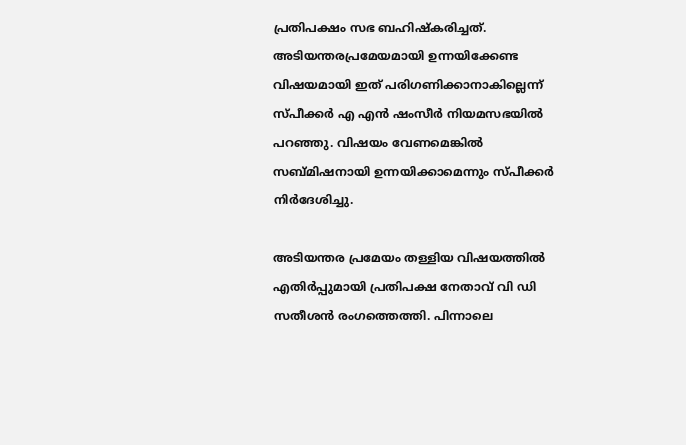പ്രതിപക്ഷം സഭ ബഹിഷ്‌കരിച്ചത്. അടിയന്തരപ്രമേയമായി ഉന്നയിക്കേണ്ട വിഷയമായി ഇത് പരിഗണിക്കാനാകില്ലെന്ന് സ്പീക്കര്‍ എ എന്‍ ഷംസീര്‍ നിയമസഭയില്‍ പറഞ്ഞു. വിഷയം വേണമെങ്കില്‍ സബ്മിഷനായി ഉന്നയിക്കാമെന്നും സ്പീക്കര്‍ നിര്‍ദേശിച്ചു.

അടിയന്തര പ്രമേയം തള്ളിയ വിഷയത്തില്‍ എതിര്‍പ്പുമായി പ്രതിപക്ഷ നേതാവ് വി ഡി സതീശന്‍ രംഗത്തെത്തി. പിന്നാലെ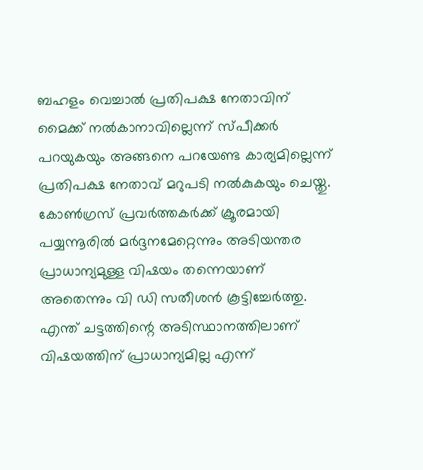ബഹളം വെച്ചാല്‍ പ്രതിപക്ഷ നേതാവിന് മൈക്ക് നല്‍കാനാവില്ലെന്ന് സ്പീക്കര്‍ പറയുകയും അങ്ങനെ പറയേണ്ട കാര്യമില്ലെന്ന് പ്രതിപക്ഷ നേതാവ് മറുപടി നല്‍കുകയും ചെയ്തു. കോണ്‍ഗ്രസ് പ്രവര്‍ത്തകര്‍ക്ക് ക്രൂരമായി പയ്യന്നൂരില്‍ മര്‍ദ്ദനമേറ്റെന്നും അടിയന്തര പ്രാധാന്യമുള്ള വിഷയം തന്നെയാണ് അതെന്നും വി ഡി സതീശന്‍ കൂട്ടിച്ചേര്‍ത്തു. എന്ത് ചട്ടത്തിന്റെ അടിസ്ഥാനത്തിലാണ് വിഷയത്തിന് പ്രാധാന്യമില്ല എന്ന്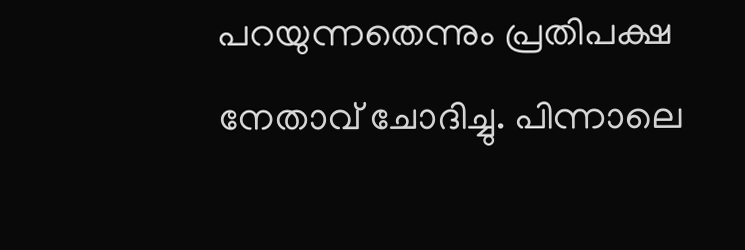പറയുന്നതെന്നും പ്രതിപക്ഷ നേതാവ് ചോദിച്ചു. പിന്നാലെ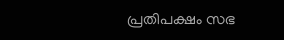പ്രതിപക്ഷം സഭ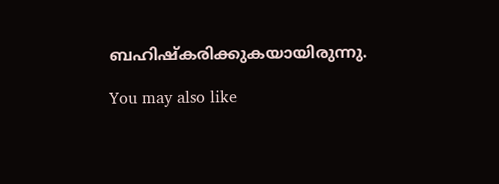ബഹിഷ്‌കരിക്കുകയായിരുന്നു.

You may also like